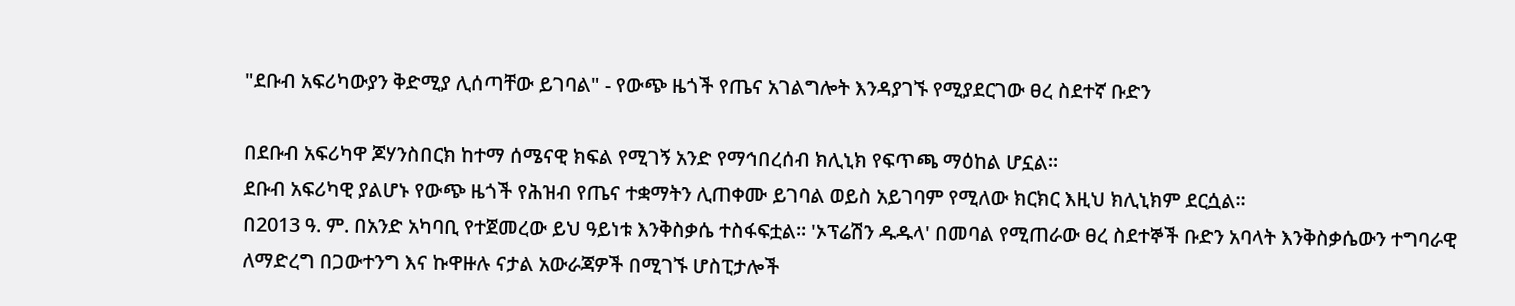"ደቡብ አፍሪካውያን ቅድሚያ ሊሰጣቸው ይገባል" - የውጭ ዜጎች የጤና አገልግሎት እንዳያገኙ የሚያደርገው ፀረ ስደተኛ ቡድን

በደቡብ አፍሪካዋ ጆሃንስበርክ ከተማ ሰሜናዊ ክፍል የሚገኝ አንድ የማኅበረሰብ ክሊኒክ የፍጥጫ ማዕከል ሆኗል።
ደቡብ አፍሪካዊ ያልሆኑ የውጭ ዜጎች የሕዝብ የጤና ተቋማትን ሊጠቀሙ ይገባል ወይስ አይገባም የሚለው ክርክር እዚህ ክሊኒክም ደርሷል።
በ2013 ዓ. ም. በአንድ አካባቢ የተጀመረው ይህ ዓይነቱ እንቅስቃሴ ተስፋፍቷል። 'ኦፕሬሽን ዱዱላ' በመባል የሚጠራው ፀረ ስደተኞች ቡድን አባላት እንቅስቃሴውን ተግባራዊ ለማድረግ በጋውተንግ እና ኩዋዙሉ ናታል አውራጃዎች በሚገኙ ሆስፒታሎች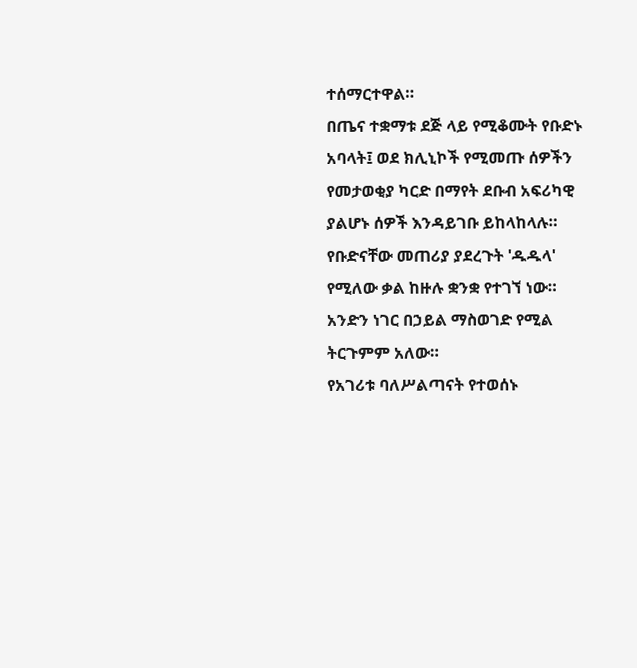ተሰማርተዋል።
በጤና ተቋማቱ ደጅ ላይ የሚቆሙት የቡድኑ አባላት፤ ወደ ክሊኒኮች የሚመጡ ሰዎችን የመታወቂያ ካርድ በማየት ደቡብ አፍሪካዊ ያልሆኑ ሰዎች እንዳይገቡ ይከላከላሉ።
የቡድናቸው መጠሪያ ያደረጉት 'ዱዱላ' የሚለው ቃል ከዙሉ ቋንቋ የተገኘ ነው። አንድን ነገር በኃይል ማስወገድ የሚል ትርጉምም አለው።
የአገሪቱ ባለሥልጣናት የተወሰኑ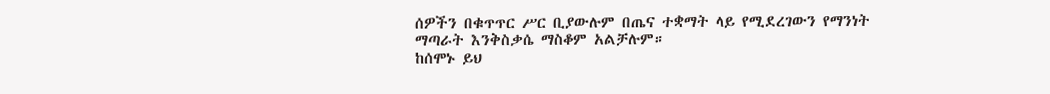ሰዎችን በቁጥጥር ሥር ቢያውሉም በጤና ተቋማት ላይ የሚደረገውን የማንነት ማጣራት እንቅስቃሴ ማስቆም አልቻሉም።
ከሰሞኑ ይህ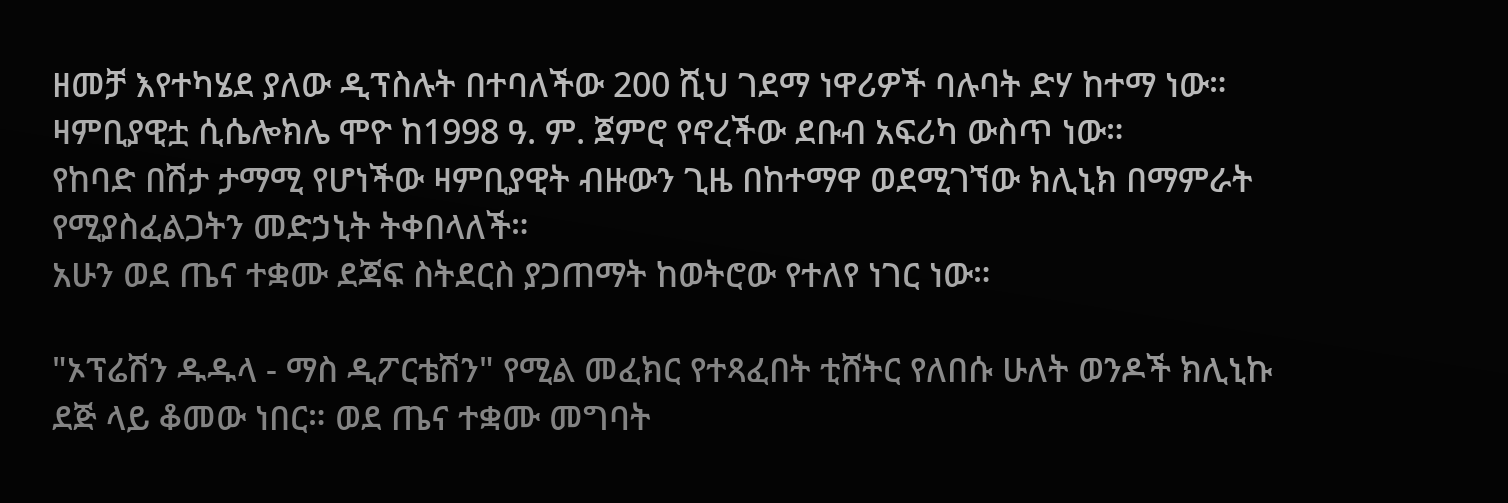ዘመቻ እየተካሄደ ያለው ዲፕስሉት በተባለችው 200 ሺህ ገደማ ነዋሪዎች ባሉባት ድሃ ከተማ ነው።
ዛምቢያዊቷ ሲሴሎክሌ ሞዮ ከ1998 ዓ. ም. ጀምሮ የኖረችው ደቡብ አፍሪካ ውስጥ ነው።
የከባድ በሽታ ታማሚ የሆነችው ዛምቢያዊት ብዙውን ጊዜ በከተማዋ ወደሚገኘው ክሊኒክ በማምራት የሚያስፈልጋትን መድኃኒት ትቀበላለች።
አሁን ወደ ጤና ተቋሙ ደጃፍ ስትደርስ ያጋጠማት ከወትሮው የተለየ ነገር ነው።

"ኦፕሬሽን ዱዱላ - ማስ ዲፖርቴሽን" የሚል መፈክር የተጻፈበት ቲሸትር የለበሱ ሁለት ወንዶች ክሊኒኩ ደጅ ላይ ቆመው ነበር። ወደ ጤና ተቋሙ መግባት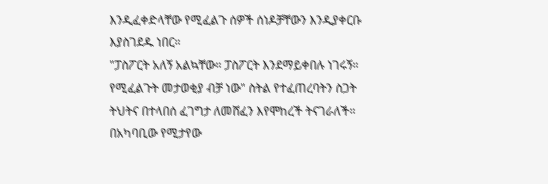እንዲፈቀድላቸው የሚፈልጉ ሰዎች ሰነዶቻቸውን እንዲያቀርቡ እያስገደዱ ነበር።
"ፓስፖርት አለኝ አልኳቸው። ፓስፖርት እንደማይቀበሉ ነገሩኝ። የሚፈልጉት መታወቂያ ብቻ ነው" ስትል የተፈጠረባትን ስጋት ትህትና በተላበሰ ፈገግታ ለመሸፈን እየሞከረች ትናገራለች።
በአካባቢው የሚታየው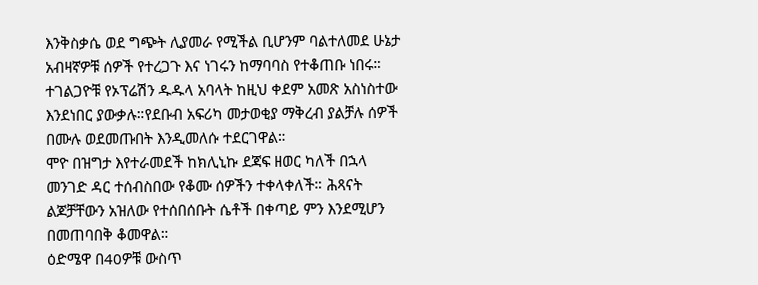እንቅስቃሴ ወደ ግጭት ሊያመራ የሚችል ቢሆንም ባልተለመደ ሁኔታ አብዛኛዎቹ ሰዎች የተረጋጉ እና ነገሩን ከማባባስ የተቆጠቡ ነበሩ።
ተገልጋዮቹ የኦፕሬሽን ዱዱላ አባላት ከዚህ ቀደም አመጽ አስነስተው እንደነበር ያውቃሉ።የደቡብ አፍሪካ መታወቂያ ማቅረብ ያልቻሉ ሰዎች በሙሉ ወደመጡበት እንዲመለሱ ተደርገዋል።
ሞዮ በዝግታ እየተራመደች ከክሊኒኩ ደጃፍ ዘወር ካለች በኋላ መንገድ ዳር ተሰብስበው የቆሙ ሰዎችን ተቀላቀለች። ሕጻናት ልጆቻቸውን አዝለው የተሰበሰቡት ሴቶች በቀጣይ ምን እንደሚሆን በመጠባበቅ ቆመዋል።
ዕድሜዋ በ40ዎቹ ውስጥ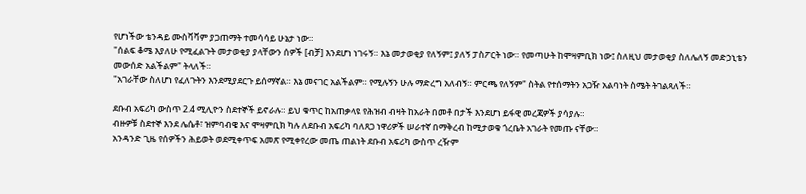የሆነችው ቴንዳይ ሙስቫቫም ያጋጠማት ተመሳሳይ ሁኔታ ነው።
"ሰልፍ ቆሜ እያለሁ የሚፈልጉት መታወቂያ ያላቸውን ሰዎች [ብቻ] እንደሆነ ነገሩኝ። እኔ መታወቂያ የለኝም፤ ያለኝ ፓስፖርት ነው። የመጣሁት ከሞዛምቢክ ነው፤ ስለዚህ መታወቂያ ስለሌለኝ መድኃኒቴን መውሰድ አልችልም" ትላለች።
"አገራቸው ስለሆነ የፈለጉትን እንደሚያደርጉ ይሰማኛል። እኔ መናገር አልችልም። የሚሉኝን ሁሉ ማድረግ አለብኝ። ምርጫ የለኝም" ስትል የተሰማትን አጋዥ አልባነት ስሜት ትገልጻለች።

ደቡብ አፍሪካ ውስጥ 2.4 ሚሊዮን ስደተኞች ይኖራሉ። ይህ ቁጥር ከአጠቃላዩ የሕዝብ ብዛት ከአራት በመቶ በታች እንደሆነ ይፋዊ መረጃዎች ያሳያሉ።
ብዙዎቹ ስደተኞ እንደ ሌሴቶ፣ ዝምባብዌ እና ሞዛምቢክ ካሉ ለደቡብ አፍሪካ ባለጸጋ ነዋሪዎች ሠራተኛ በማቅረብ ከሚታወቁ ጎረቤት አገራት የመጡ ናቸው።
አንዳንድ ጊዜ የሰዎችን ሕይወት ወደሚቀጥፍ አመጽ የሚቀየረው መጤ ጠልነት ደቡብ አፍሪካ ውስጥ ረዥም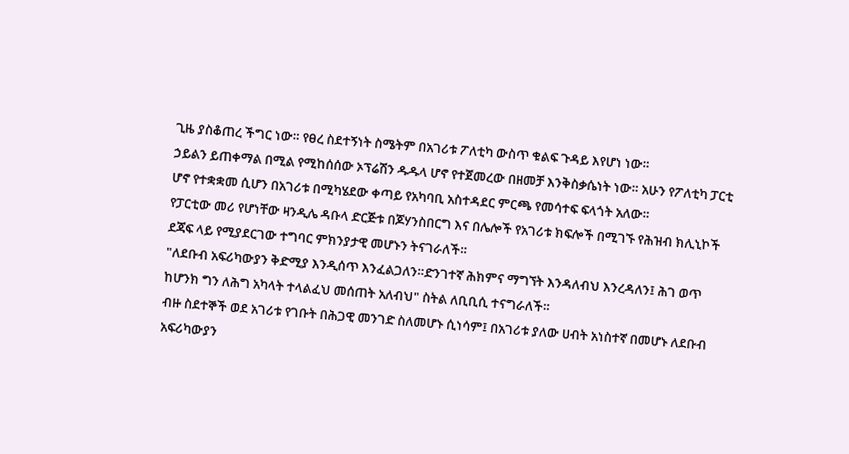ጊዜ ያስቆጠረ ችግር ነው። የፀረ ስደተኝነት ስሜትም በአገሪቱ ፖለቲካ ውስጥ ቁልፍ ጉዳይ እየሆነ ነው።
ኃይልን ይጠቀማል በሚል የሚከሰሰው ኦፕሬሽን ዱዱላ ሆኖ የተጀመረው በዘመቻ እንቅስቃሴነት ነው። አሁን የፖለቲካ ፓርቲ ሆኖ የተቋቋመ ሲሆን በአገሪቱ በሚካሄደው ቀጣይ የአካባቢ አስተዳደር ምርጫ የመሳተፍ ፍላጎት አለው።
የፓርቲው መሪ የሆነቸው ዛንዲሌ ዳቡላ ድርጅቱ በጆሃንስበርግ እና በሌሎች የአገሪቱ ክፍሎች በሚገኙ የሕዝብ ክሊኒኮች ደጃፍ ላይ የሚያደርገው ተግባር ምክንያታዊ መሆኑን ትናገራለች።
"ለደቡብ አፍሪካውያን ቅድሚያ እንዲሰጥ እንፈልጋለን።ድንገተኛ ሕክምና ማግኘት እንዳለብህ እንረዳለን፤ ሕገ ወጥ ከሆንክ ግን ለሕግ አካላት ተላልፈህ መሰጠት አለብህ" ስትል ለቢቢሲ ተናግራለች።
ብዙ ስደተኞች ወደ አገሪቱ የገቡት በሕጋዊ መንገድ ስለመሆኑ ሲነሳም፤ በአገሪቱ ያለው ሀብት አነስተኛ በመሆኑ ለደቡብ አፍሪካውያን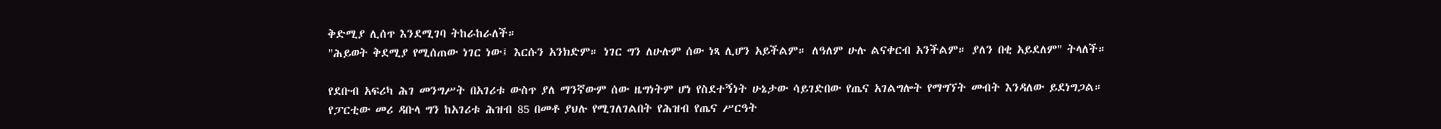ቅድሚያ ሊሰጥ እንደሚገባ ትከራከራለች።
"ሕይወት ቅደሚያ የሚሰጠው ነገር ነው፤ እርሱን አንክድም። ነገር ግን ለሁሉም ሰው ነጻ ሊሆን አይችልም። ለዓለም ሁሉ ልናቀርብ አንችልም። ያለን በቂ አይደለም" ትላለች።

የደቡብ አፍሪካ ሕገ መንግሥት በአገሪቱ ውስጥ ያለ ማንኛውም ሰው ዜግነትም ሆነ የስደተኝነት ሁኔታው ሳይገድበው የጤና አገልግሎት የማግኘት መብት እንዳለው ይደነግጋል።
የፓርቲው መሪ ዳቡላ ግን ከአገሪቱ ሕዝብ 85 በመቶ ያህሉ የሚገለገልበት የሕዝብ የጤና ሥርዓት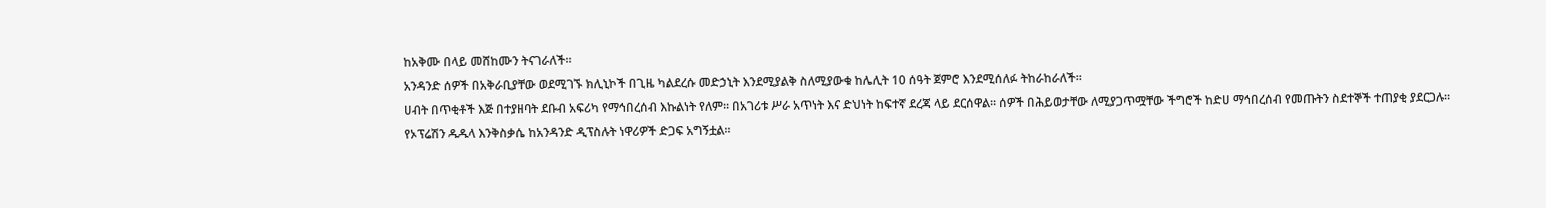ከአቅሙ በላይ መሸከሙን ትናገራለች።
አንዳንድ ሰዎች በአቅራቢያቸው ወደሚገኙ ክሊኒኮች በጊዜ ካልደረሱ መድኃኒት እንደሚያልቅ ስለሚያውቁ ከሌሊት 10 ሰዓት ጀምሮ እንደሚሰለፉ ትከራከራለች።
ሀብት በጥቂቶች እጅ በተያዘባት ደቡብ አፍሪካ የማኅበረሰብ እኩልነት የለም። በአገሪቱ ሥራ አጥነት እና ድህነት ከፍተኛ ደረጃ ላይ ደርሰዋል። ሰዎች በሕይወታቸው ለሚያጋጥሟቸው ችግሮች ከድሀ ማኅበረሰብ የመጡትን ስደተኞች ተጠያቂ ያደርጋሉ።
የኦፕሬሽን ዱዱላ እንቅስቃሴ ከአንዳንድ ዲፕስሉት ነዋሪዎች ድጋፍ አግኝቷል።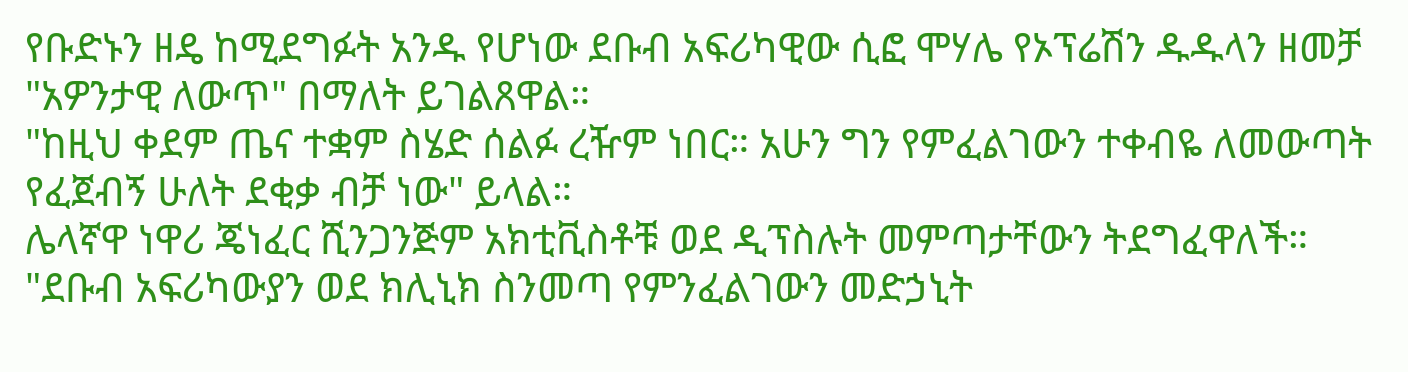የቡድኑን ዘዴ ከሚደግፉት አንዱ የሆነው ደቡብ አፍሪካዊው ሲፎ ሞሃሌ የኦፕሬሽን ዱዱላን ዘመቻ "አዎንታዊ ለውጥ" በማለት ይገልጸዋል።
"ከዚህ ቀደም ጤና ተቋም ስሄድ ሰልፉ ረዥም ነበር። አሁን ግን የምፈልገውን ተቀብዬ ለመውጣት የፈጀብኝ ሁለት ደቂቃ ብቻ ነው" ይላል።
ሌላኛዋ ነዋሪ ጄነፈር ሺንጋንጅም አክቲቪስቶቹ ወደ ዲፕስሉት መምጣታቸውን ትደግፈዋለች።
"ደቡብ አፍሪካውያን ወደ ክሊኒክ ስንመጣ የምንፈልገውን መድኃኒት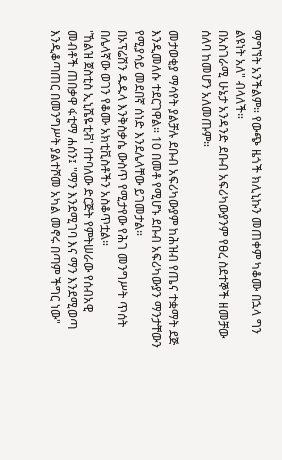ማግኘት አንችልም። የውጭ ዜጎች ክሊኒኩን መጠቀም ካቆሙ በኋላ ግን ልዩነት አለ" ብላለች።
በአስገራሚ ሁኔታ አንዳንድ ደቡብ አፍሪካውያንም የፀረ ስደተኞች ዘመቻው ሰለባ ከመሆን አለመጡም።

መታወቂያ ማሳየት ያልቻሉ ደቡብ አፍሪካውያም ከሕዝብ የጤና ተቋማት ደጅ እንዲመለሱ ተደርገዋል። 10 በመቶ የሚሆኑ ደቡብ አፍሪካውያን ማንታቸውን የሚያሳይ መደበኛ ሰነድ እንደሌላቸው ይገመታል።
በኦፕሬሽን ዱዱላ እንቅስቃሴ ውስጥ የሚታየው የሕገ መንግሥት ጥሰት በሌላኛው ወገን የቆሙ አክቲቪስቶችን አስቆጥቷል።
'ኸልዝ ጀስቲስ ኢኒሼዬቲቭ' በተባለው ድርጅት የምትሠራው የሰብአዊ መብቶች ጠበቃዋ ፋቲማ ሐሰን፤ "ማን እንደሚገባ እና ማን እንደሚወጣ እንዲቆጣጠር በመንግሥት ያልተሾመ አካል መኖሩ በጣም ችግር ነው"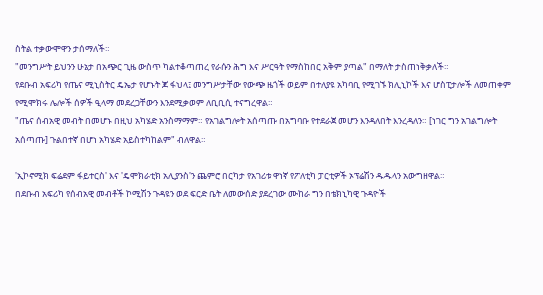ስትል ተቃውሞዋን ታሰማለች።
"መንግሥት ይህንን ሁኔታ በአጭር ጊዜ ውስጥ ካልተቆጣጠረ የራሱን ሕግ እና ሥርዓት የማስከበር አቅም ያጣል" በማለት ታስጠነቅቃለች።
የደቡብ አፍሪካ የጤና ሚኒስትር ዴኤታ የሆኑት ጆ ፋህላ፤ መንግሥታቸው የውጭ ዜጎች ወይም በተለያዩ አካባቢ የሚገኙ ክሊኒኮች እና ሆስፒታሎች ለመጠቀም የሚሞክሩ ሌሎች ሰዎች ዒላማ መደረጋቸውን እንደሚቃወም ለቢቢሲ ተናግረዋል።
"ጤና ሰብአዊ መብት በመሆኑ በዚህ አካሄድ አንስማማም። የአገልግሎት አሰጣጡ በአግባቡ የተደራጀ መሆን እንዳለበት እንረዳለን። [ነገር ግን አገልግሎት አሰጣጡ] ጉልበተኛ በሆነ አካሄድ አይስተካከልም" ብለዋል።

'ኢኮኖሚክ ፍሬደም ፋይተርስ' እና 'ዴሞክራቲክ አሊያንስ'ን ጨምሮ በርካታ የአገሪቱ ዋነኛ የፖለቲካ ፓርቲዎች ኦፕሬሽን ዱዱላን አውግዘዋል።
በደቡብ አፍሪካ የሰብአዊ መብቶች ኮሚሽን ጉዳዩን ወደ ፍርድ ቤት ለመውሰድ ያደረገው ሙከራ ግን በቴክኒካዊ ጉዳዮች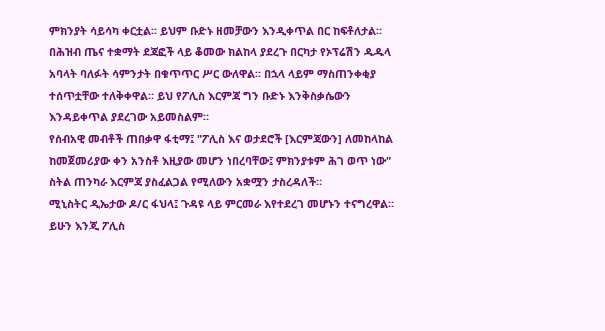ምክንያት ሳይሳካ ቀርቷል። ይህም ቡድኑ ዘመቻውን እንዲቀጥል በር ከፍቶለታል።
በሕዝብ ጤና ተቋማት ደጃፎች ላይ ቆመው ክልከላ ያደረጉ በርካታ የኦፕሬሽን ዱዱላ አባላት ባለፉት ሳምንታት በቁጥጥር ሥር ውለዋል። በኋላ ላይም ማስጠንቀቂያ ተሰጥቷቸው ተለቅቀዋል። ይህ የፖሊስ እርምጃ ግን ቡድኑ እንቅስቃሴውን እንዳይቀጥል ያደረገው አይመስልም።
የሰብአዊ መብቶች ጠበቃዋ ፋቲማ፤ "ፖሊስ እና ወታደሮች [እርምጃውን] ለመከላከል ከመጀመሪያው ቀን አንስቶ እዚያው መሆን ነበረባቸው፤ ምክንያቱም ሕገ ወጥ ነው" ስትል ጠንካራ እርምጃ ያስፈልጋል የሚለውን አቋሟን ታስረዳለች።
ሚኒስትር ዲኤታው ዶ/ር ፋህላ፤ ጉዳዩ ላይ ምርመራ እየተደረገ መሆኑን ተናግረዋል። ይሁን እንጂ ፖሊስ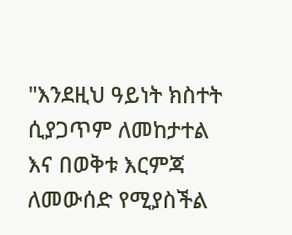"እንደዚህ ዓይነት ክስተት ሲያጋጥም ለመከታተል እና በወቅቱ እርምጃ ለመውሰድ የሚያስችል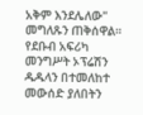አቅም እንደሌለው" መግለጹን ጠቅሰዋል።
የደቡብ አፍሪካ መንግሥት ኦፕሬሽን ዱዱላን በተመለከተ መውሰድ ያለበትን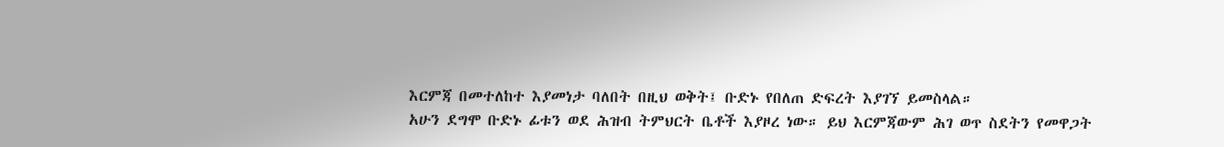እርምጃ በመተለከተ እያመነታ ባለበት በዚህ ወቅት፤ ቡድኑ የበለጠ ድፍረት እያገኘ ይመስላል።
አሁን ደግሞ ቡድኑ ፊቱን ወደ ሕዝብ ትምህርት ቤቶች እያዞረ ነው። ይህ እርምጃውም ሕገ ወጥ ስደትን የመዋጋት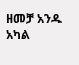ዘመቻ አንዱ አካል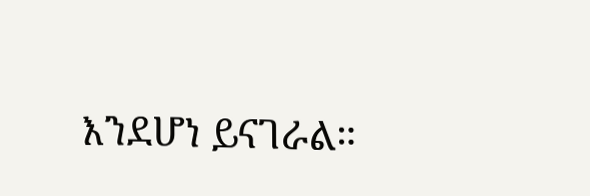እንደሆነ ይናገራል።